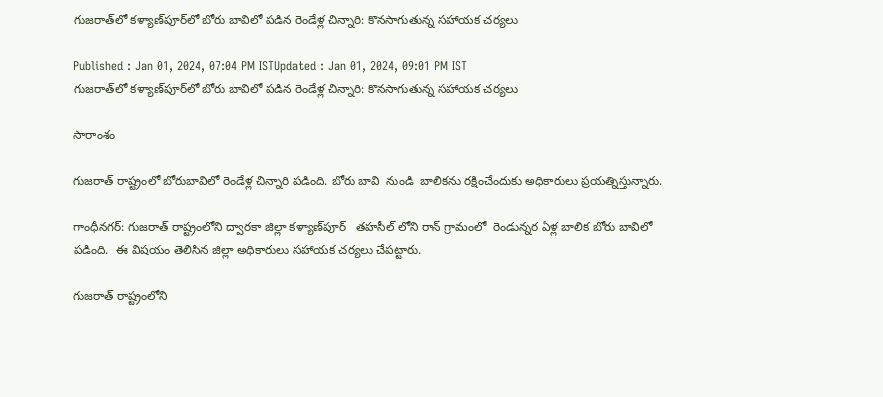గుజరాత్‌లో కళ్యాణ్‌పూర్‌లో బోరు బావిలో పడిన రెండేళ్ల చిన్నారి: కొనసాగుతున్న సహాయక చర్యలు

Published : Jan 01, 2024, 07:04 PM ISTUpdated : Jan 01, 2024, 09:01 PM IST
గుజరాత్‌లో కళ్యాణ్‌పూర్‌లో బోరు బావిలో పడిన రెండేళ్ల చిన్నారి: కొనసాగుతున్న సహాయక చర్యలు

సారాంశం

గుజరాత్ రాష్ట్రంలో బోరుబావిలో రెండేళ్ల చిన్నారి పడింది. బోరు బావి  నుండి  బాలికను రక్షించేందుకు అధికారులు ప్రయత్నిస్తున్నారు.

గాంధీనగర్: గుజరాత్ రాష్ట్రంలోని ద్వారకా జిల్లా కళ్యాణ్‌పూర్   తహసీల్ లోని రాన్ గ్రామంలో  రెండున్నర ఏళ్ల బాలిక బోరు బావిలో పడింది.  ఈ విషయం తెలిసిన జిల్లా అధికారులు సహాయక చర్యలు చేపట్టారు.

గుజరాత్ రాష్ట్రంలోని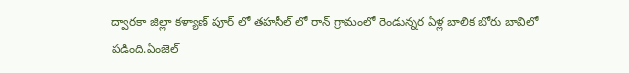ద్వారకా జిల్లా కళ్యాణ్ పూర్ లో తహసీల్ లో రాన్ గ్రామంలో రెండున్నర ఏళ్ల బాలిక బోరు బావిలో పడింది.ఏంజెల్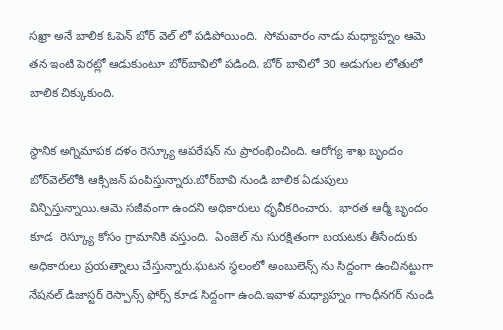సఖ్రా అనే బాలిక ఓపెన్ బోర్ వెల్ లో పడిపోయింది.  సోమవారం నాడు మధ్యాహ్నం ఆమె తన ఇంటి పెరట్లో ఆడుకుంటూ బోర్‌బావిలో పడింది. బోర్ బావిలో 30 అడుగుల లోతులో బాలిక చిక్కుకుంది.

స్థానిక అగ్నిమాపక దళం రెస్క్యూ ఆపరేషన్ ను ప్రారంభించింది. ఆరోగ్య శాఖ బృందం బోర్‌వెల్‌లోకి ఆక్సిజన్ పంపిస్తున్నారు.బోర్‌బావి నుండి బాలిక ఏడుపులు విన్పిస్తున్నాయి.ఆమె సజీవంగా ఉందని అధికారులు ధృవీకరించారు.  భారత ఆర్మీ బృందం కూడ  రెస్క్యూ కోసం గ్రామానికి వస్తుంది.  ఏంజెల్ ను సురక్షితంగా బయటకు తీసేందుకు  అధికారులు ప్రయత్నాలు చేస్తున్నారు.ఘటన స్థలంలో అంబులెన్స్ ను సిద్దంగా ఉంచినట్టుగా  నేషనల్ డిజాస్టర్ రెస్పాన్స్ ఫోర్స్ కూడ సిద్దంగా ఉంది.ఇవాళ మధ్యాహ్నం గాంధీనగర్ నుండి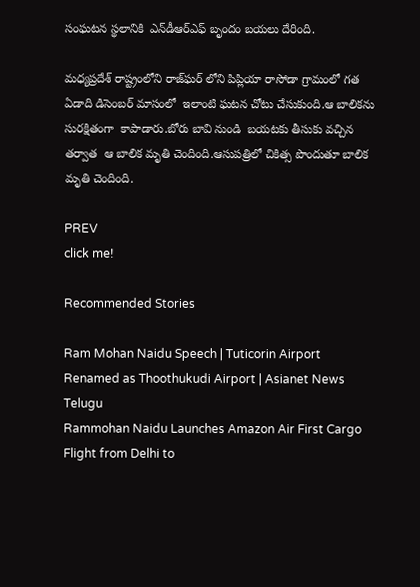సంఘటన స్థలానికి  ఎన్‌డీఆర్ఎఫ్ బృందం బయలు దేరింది.

మధ్యప్రదేశ్ రాష్ట్రంలోని రాజ్‌ఘర్ లోని పిప్లియా రాసోడా గ్రామంలో గత ఏడాది డిసెంబర్ మాసంలో  ఇలాంటి ఘటన చోటు చేసుకుంది.ఆ బాలికను సురక్షితంగా  కాపాడారు.బోరు బావి నుండి  బయటకు తీసుకు వచ్చిన తర్వాత  ఆ బాలిక మృతి చెందింది.ఆసుపత్రిలో చికిత్స పొందుతూ బాలిక మృతి చెందింది.

PREV
click me!

Recommended Stories

Ram Mohan Naidu Speech | Tuticorin Airport Renamed as Thoothukudi Airport | Asianet News Telugu
Rammohan Naidu Launches Amazon Air First Cargo Flight from Delhi to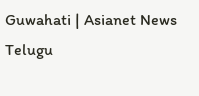Guwahati | Asianet News Telugu